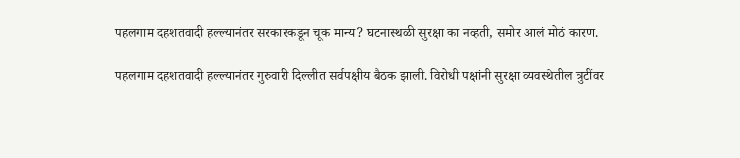पहलगाम दहशतवादी हल्ल्यानंतर सरकारकडून चूक मान्य? घटनास्थळी सुरक्षा का नव्हती, समोर आलं मोठं कारण.

पहलगाम दहशतवादी हल्ल्यानंतर गुरुवारी दिल्लीत सर्वपक्षीय बैठक झाली. विरोधी पक्षांनी सुरक्षा व्यवस्थेतील त्रुटींवर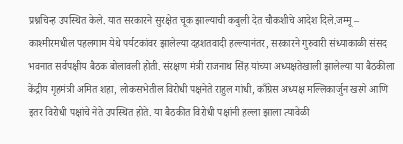प्रश्नचिन्ह उपस्थित केले. यात सरकारने सुरक्षेत चूक झाल्याची कबुली देत चौकशीचे आदेश दिले.जम्मू – काश्मीरमधील पहलगाम येथे पर्यटकांवर झालेल्या दहशतवादी हल्ल्यानंतर, सरकारने गुरुवारी संध्याकाळी संसद भवनात सर्वपक्षीय बैठक बोलावली होती. संरक्षण मंत्री राजनाथ सिंह यांच्या अध्यक्षतेखाली झालेल्या या बैठकीला केंद्रीय गृहमंत्री अमित शहा, लोकसभेतील विरोधी पक्षनेते राहुल गांधी, काँग्रेस अध्यक्ष मल्लिकार्जुन खरगे आणि इतर विरोधी पक्षांचे नेते उपस्थित होते. या बैठकीत विरोधी पक्षांनी हल्ला झाला त्यावेळी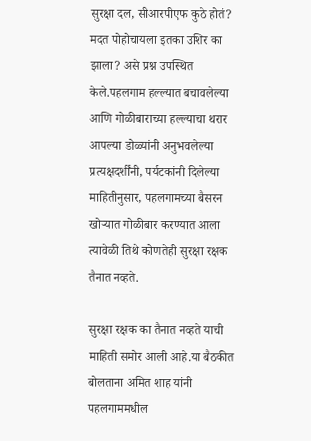सुरक्षा दल, सीआरपीएफ कुठे होतं? मदत पोहोचायला इतका उशिर का झाला? असे प्रश्न उपस्थित केले.पहलगाम हल्ल्यात बचावलेल्या आणि गोळीबाराच्या हल्ल्याचा थरार आपल्या डोळ्यांनी अनुभवलेल्या प्रत्यक्षदर्शींनी, पर्यटकांनी दिलेल्या माहितीनुसार, पहलगामच्या बैसरन खोऱ्यात गोळीबार करण्यात आला त्यावेळी तिथे कोणतेही सुरक्षा रक्षक तैनात नव्हते.

सुरक्षा रक्षक का तैनात नव्हते याची माहिती समोर आली आहे.या बैठकीत बोलताना अमित शाह यांनी पहलगाममधील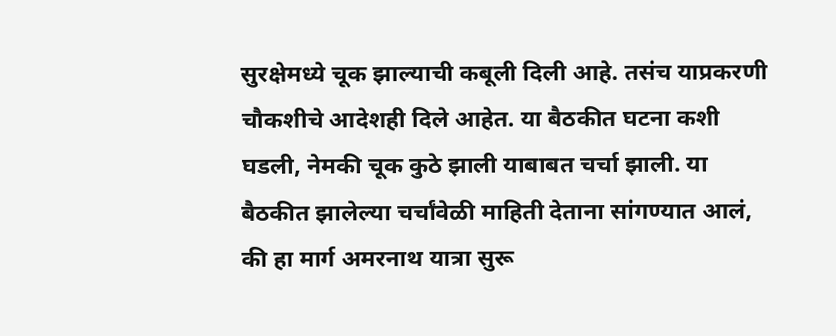सुरक्षेमध्ये चूक झाल्याची कबूली दिली आहे. तसंच याप्रकरणी चौकशीचे आदेशही दिले आहेत. या बैठकीत घटना कशी घडली, नेमकी चूक कुठे झाली याबाबत चर्चा झाली. या बैठकीत झालेल्या चर्चांवेळी माहिती देताना सांगण्यात आलं, की हा मार्ग अमरनाथ यात्रा सुरू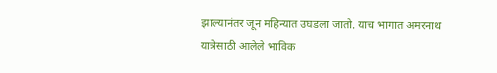झाल्यानंतर जून महिन्यात उघडला जातो. याच भागात अमरनाथ यात्रेसाठी आलेले भाविक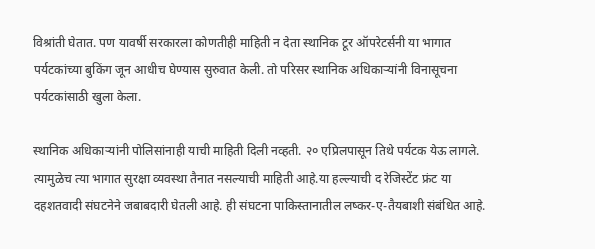विश्रांती घेतात. पण यावर्षी सरकारला कोणतीही माहिती न देता स्थानिक टूर ऑपरेटर्सनी या भागात पर्यटकांच्या बुकिंग जून आधीच घेण्यास सुरुवात केली. तो परिसर स्थानिक अधिकाऱ्यांनी विनासूचना पर्यटकांसाठी खुला केला.

स्थानिक अधिकाऱ्यांनी पोलिसांनाही याची माहिती दिली नव्हती. २० एप्रिलपासून तिथे पर्यटक येऊ लागले. त्यामुळेच त्या भागात सुरक्षा व्यवस्था तैनात नसल्याची माहिती आहे.या हल्ल्याची द रेजिस्टेंट फ्रंट या दहशतवादी संघटनेने जबाबदारी घेतली आहे. ही संघटना पाकिस्तानातील लष्कर-ए-तैयबाशी संबंधित आहे.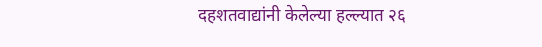दहशतवाद्यांनी केलेल्या हल्ल्यात २६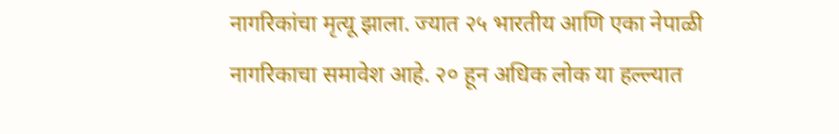नागरिकांचा मृत्यू झाला. ज्यात २५ भारतीय आणि एका नेपाळी नागरिकाचा समावेश आहे. २० हून अधिक लोक या हल्ल्यात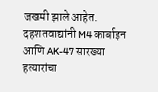जखमी झाले आहेत. दहशतवाद्यांनी M4 कार्बाइन आणि AK-47 सारख्या हत्यारांचा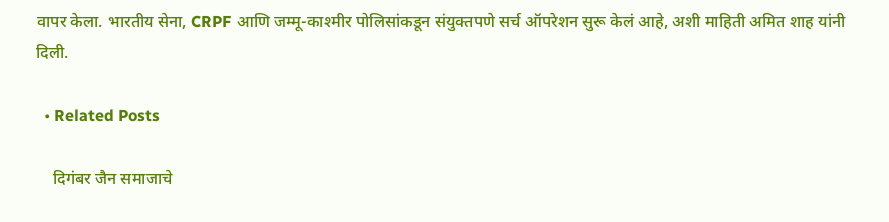वापर केला. भारतीय सेना, CRPF आणि जम्मू-काश्मीर पोलिसांकडून संयुक्तपणे सर्च ऑपरेशन सुरू केलं आहे, अशी माहिती अमित शाह यांनी दिली.

  • Related Posts

    दिगंबर जैन समाजाचे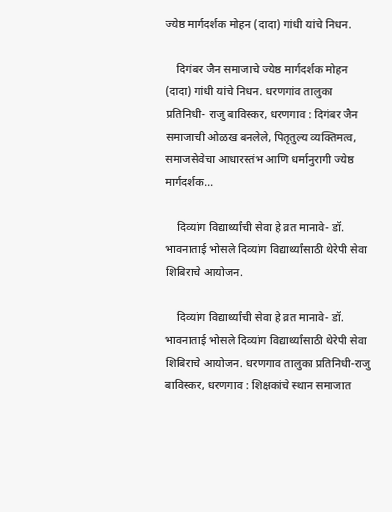ज्येष्ठ मार्गदर्शक मोहन (दादा) गांधी यांचे निधन.

    दिगंबर जैन समाजाचे ज्येष्ठ मार्गदर्शक मोहन (दादा) गांधी यांचे निधन. धरणगांव तालुका प्रतिनिधी- राजु बाविस्कर, धरणगाव : दिगंबर जैन समाजाची ओळख बनलेले, पितृतुल्य व्यक्तिमत्व, समाजसेवेचा आधारस्तंभ आणि धर्मानुरागी ज्येष्ठ मार्गदर्शक…

    दिव्यांग विद्यार्थ्यांची सेवा हे व्रत मानावे- डॉ. भावनाताई भोसले दिव्यांग विद्यार्थ्यांसाठी थेरेपी सेवा शिबिराचे आयोजन.

    दिव्यांग विद्यार्थ्यांची सेवा हे व्रत मानावे- डॉ. भावनाताई भोसले दिव्यांग विद्यार्थ्यांसाठी थेरेपी सेवा शिबिराचे आयोजन. धरणगाव तालुका प्रतिनिधी-राजु बाविस्कर, धरणगाव : शिक्षकांचे स्थान समाजात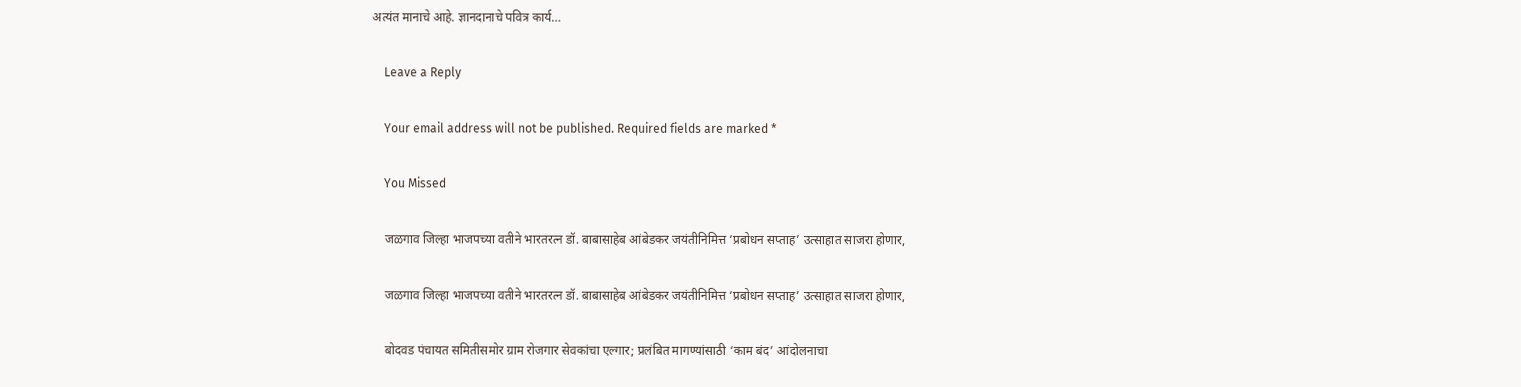अत्यंत मानाचे आहे. ज्ञानदानाचे पवित्र कार्य…

    Leave a Reply

    Your email address will not be published. Required fields are marked *

    You Missed

    जळगाव जिल्हा भाजपच्या वतीने भारतरत्न डॉ. बाबासाहेब आंबेडकर जयंतीनिमित्त ‘प्रबोधन सप्ताह’ उत्साहात साजरा होणार,

    जळगाव जिल्हा भाजपच्या वतीने भारतरत्न डॉ. बाबासाहेब आंबेडकर जयंतीनिमित्त ‘प्रबोधन सप्ताह’ उत्साहात साजरा होणार,

    बोदवड पंचायत समितीसमोर ग्राम रोजगार सेवकांचा एल्गार; प्रलंबित मागण्यांसाठी ‘काम बंद’ आंदोलनाचा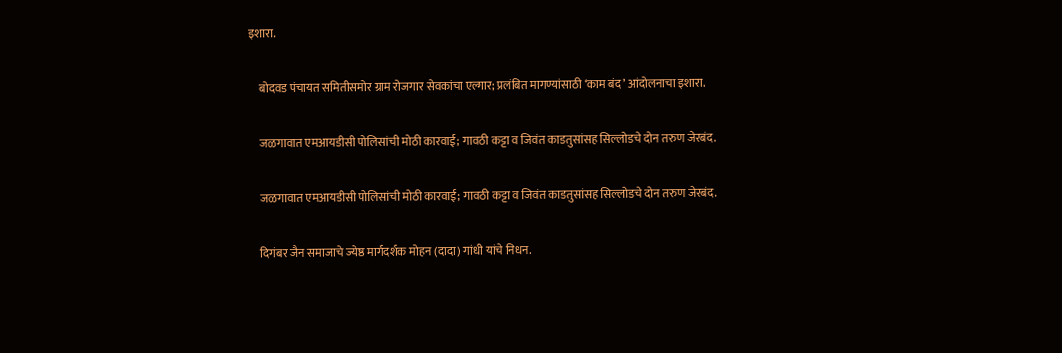इशारा.

    बोदवड पंचायत समितीसमोर ग्राम रोजगार सेवकांचा एल्गार; प्रलंबित मागण्यांसाठी ‘काम बंद’ आंदोलनाचा इशारा.

    जळगावात एमआयडीसी पोलिसांची मोठी कारवाई; गावठी कट्टा व जिवंत काडतुसांसह सिल्लोडचे दोन तरुण जेरबंद.

    जळगावात एमआयडीसी पोलिसांची मोठी कारवाई; गावठी कट्टा व जिवंत काडतुसांसह सिल्लोडचे दोन तरुण जेरबंद.

    दिगंबर जैन समाजाचे ज्येष्ठ मार्गदर्शक मोहन (दादा) गांधी यांचे निधन.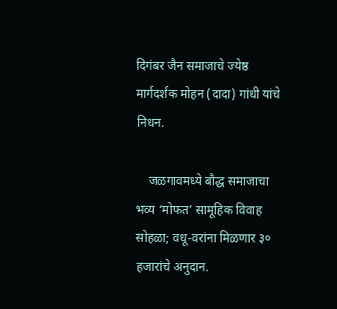दिगंबर जैन समाजाचे ज्येष्ठ मार्गदर्शक मोहन (दादा) गांधी यांचे निधन.

    जळगावमध्ये बौद्ध समाजाचा भव्य ‘मोफत’ सामूहिक विवाह सोहळा; वधू-वरांना मिळणार ३० हजारांचे अनुदान.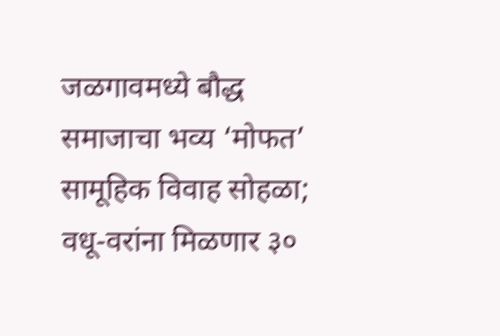जळगावमध्ये बौद्ध समाजाचा भव्य ‘मोफत’ सामूहिक विवाह सोहळा; वधू-वरांना मिळणार ३०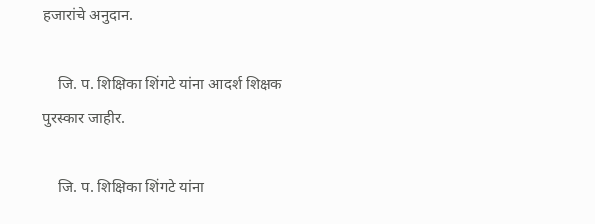हजारांचे अनुदान.

    जि. प. शिक्षिका शिंगटे यांना आदर्श शिक्षक पुरस्कार जाहीर.

    जि. प. शिक्षिका शिंगटे यांना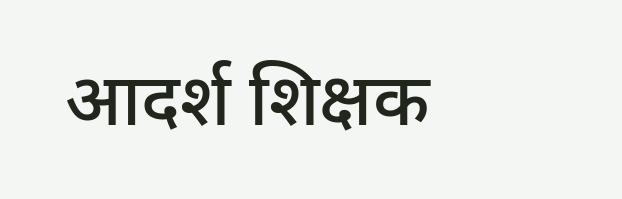आदर्श शिक्षक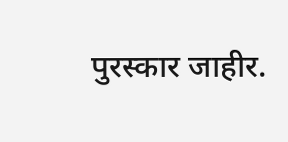पुरस्कार जाहीर.